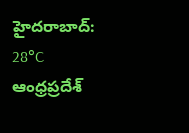హైదరాబాద్: 28°C
ఆంధ్రప్రదేశ్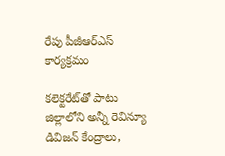రేపు పీజీఆర్ఎస్ కార్యక్రమం

కలెక్టరేట్‌తో పాటు జిల్లాలోని అన్నీ రెవిన్యూ డివిజన్ కేంద్రాలు,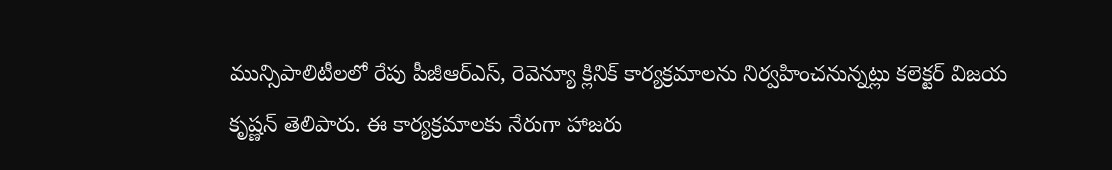మున్సిపాలిటీలలో రేపు పీజీఆర్ఎస్, రెవెన్యూ క్లినిక్ కార్యక్రమాలను నిర్వహించనున్నట్లు కలెక్టర్ విజయ కృష్ణన్ తెలిపారు. ఈ కార్యక్రమాలకు నేరుగా హాజరు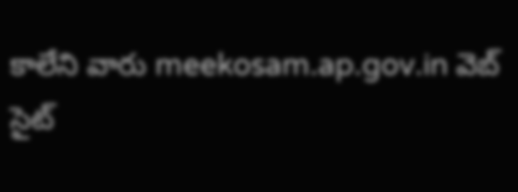కాలేని వారు meekosam.ap.gov.in వెబ్ సైట్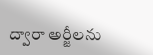ద్వారా అర్జీలను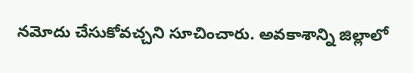నమోదు చేసుకోవచ్చని సూచించారు. అవకాశాన్ని జిల్లాలో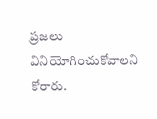ప్రజలు వినియోగించుకోవాలని కోరారు.